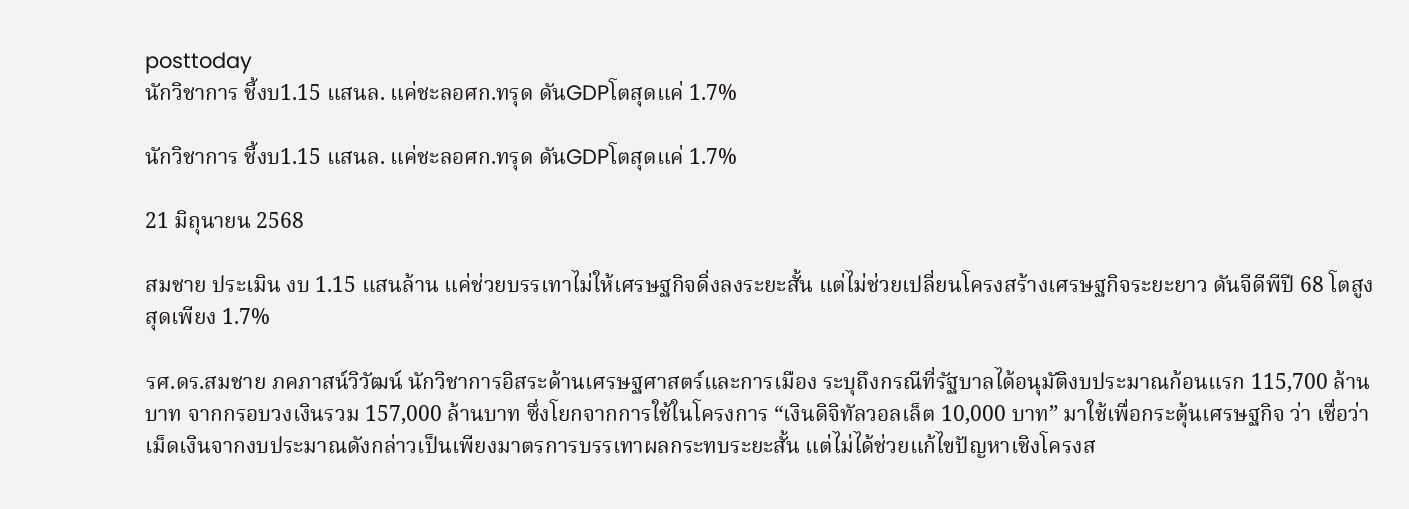posttoday
นักวิชาการ ชี้งบ1.15 แสนล. แค่ชะลอศก.ทรุด ดันGDPโตสุดแค่ 1.7%

นักวิชาการ ชี้งบ1.15 แสนล. แค่ชะลอศก.ทรุด ดันGDPโตสุดแค่ 1.7%

21 มิถุนายน 2568

สมชาย ประเมิน งบ 1.15 แสนล้าน แค่ช่วยบรรเทาไม่ให้เศรษฐกิจดิ่งลงระยะสั้น แต่ไม่ช่วยเปลี่ยนโครงสร้างเศรษฐกิจระยะยาว ดันจีดีพีปี 68 โตสูงสุดเพียง 1.7%

รศ.ดร.สมชาย ภคภาสน์วิวัฒน์ นักวิชาการอิสระด้านเศรษฐศาสตร์และการเมือง ระบุถึงกรณีที่รัฐบาลได้อนุมัติงบประมาณก้อนแรก 115,700 ล้านบาท จากกรอบวงเงินรวม 157,000 ล้านบาท ซึ่งโยกจากการใช้ในโครงการ “เงินดิจิทัลวอลเล็ต 10,000 บาท” มาใช้เพื่อกระตุ้นเศรษฐกิจ ว่า เชื่อว่าเม็ดเงินจากงบประมาณดังกล่าวเป็นเพียงมาตรการบรรเทาผลกระทบระยะสั้น แต่ไม่ได้ช่วยแก้ไขปัญหาเชิงโครงส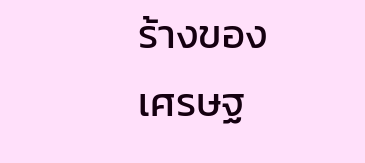ร้างของเศรษฐ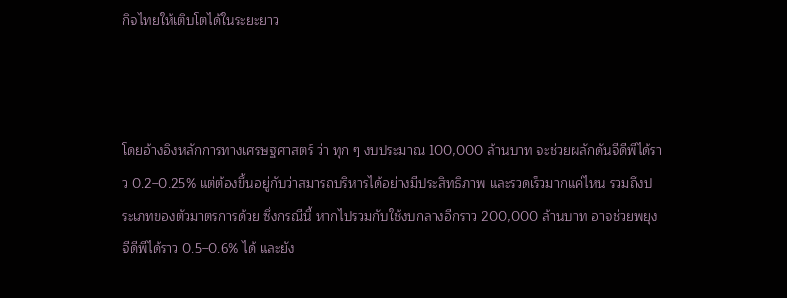กิจไทยให้เติบโตได้ในระยะยาว



โดยอ้างอิงหลักการทางเศรษฐศาสตร์ ว่า ทุก ๆ งบประมาณ 100,000 ล้านบาท จะช่วยผลักดันจีดีพีได้ราว 0.2–0.25% แต่ต้องขึ้นอยู่กับว่าสมารถบริหารได้อย่างมีประสิทธิภาพ และรวดเร็วมากแค่ไหน รวมถึงประเภทของตัวมาตรการด้วย ซึ่งกรณีนี้ หากไปรวมกับใช้งบกลางอีกราว 200,000 ล้านบาท อาจช่วยพยุงจีดีพีได้ราว 0.5–0.6% ได้ และยัง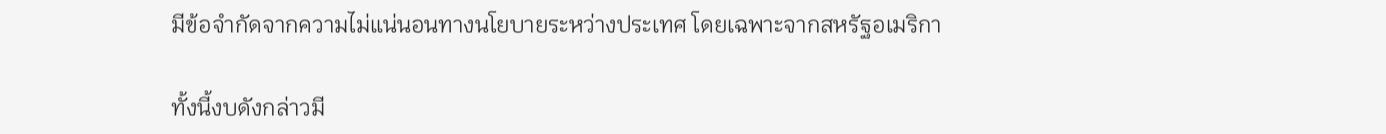มีข้อจำกัดจากความไม่แน่นอนทางนโยบายระหว่างประเทศ โดยเฉพาะจากสหรัฐอเมริกา

ทั้งนี้งบดังกล่าวมี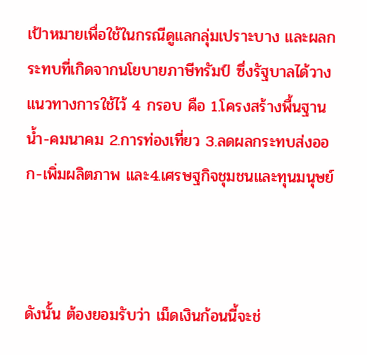เป้าหมายเพื่อใช้ในกรณีดูแลกลุ่มเปราะบาง และผลกระทบที่เกิดจากนโยบายภาษีทรัมป์ ซึ่งรัฐบาลได้วางแนวทางการใช้ไว้ 4 กรอบ คือ 1.โครงสร้างพื้นฐาน น้ำ-คมนาคม 2.การท่องเที่ยว 3.ลดผลกระทบส่งออก-เพิ่มผลิตภาพ และ4.เศรษฐกิจชุมชนและทุนมนุษย์



ดังนั้น ต้องยอมรับว่า เม็ดเงินก้อนนี้จะช่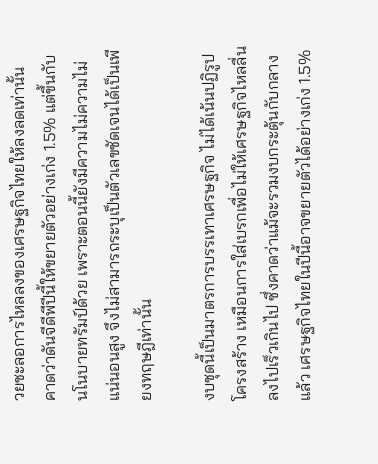วยชะลอการไหลลงของเศรษฐกิจไทยให้ลงลดเท่านั้น คาดว่าดันจีดีพีปีนี้ให้ขยายตัวอย่างเก่ง 1.5% แต่ขึ้นกับนโนบายทรัมป์ด้วย เพราะตอนนี้ยังมีความไม่ความไม่แน่นอนสูง จึงไม่สามารถระบุเป็นตัวเลขชัดเจนได้เป็นเพียงทฤษฎีเท่านั้น

งบชุดนี้เป็นมาตรการบรรเทาเศรษฐกิจ ไม่ได้เน้นปฏิรูปโครงสร้าง เหมือนการใส่เบรกเพื่อไม่ให้เศรษฐกิจไหลลื่นลงไปเร็วเกินไป ซึ่งคาดว่าแม้จะรวมงบกระตุ้นกับกลางแล้ว เศรษฐกิจไทยในปีนี้อาจขยายตัวได้อย่างเก่ง 1.5%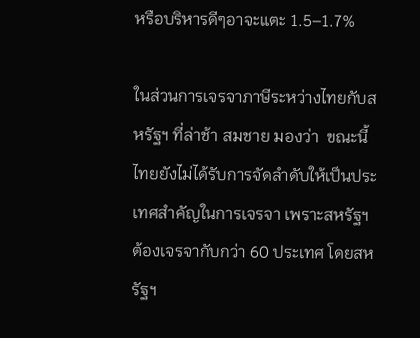หรือบริหารดีๆอาจะแตะ 1.5–1.7%

ในส่วนการเจรจาภาษีระหว่างไทยกับสหรัฐฯ ที่ล่าช้า สมชาย มองว่า  ขณะนี้ไทยยังไม่ได้รับการจัดลำดับให้เป็นประเทศสำคัญในการเจรจา เพราะสหรัฐฯ ต้องเจรจากับกว่า 60 ประเทศ โดยสหรัฐฯ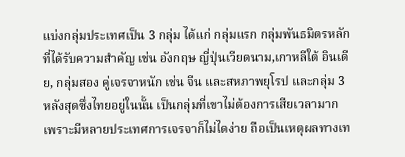แบ่งกลุ่มประเทศเป็น 3 กลุ่ม ได้แก่ กลุ่มแรก กลุ่มพันธมิตรหลักที่ได้รับความสำคัญ เช่น อังกฤษ ญี่ปุ่นเวียดนาม,เกาหลีใต้ อินเดีย, กลุ่มสอง คู่เจรจาหนัก เช่น จีน และสหภาพยุโรป และกลุ่ม 3 หลังสุดซึ่งไทยอยู่ในนั้น เป็นกลุ่มที่เขาไม่ต้องการเสียเวลามาก เพราะมีหลายประเทศการเจรจาก็ไม่ไดง่าย ถือเป็นเหตุผลทางเท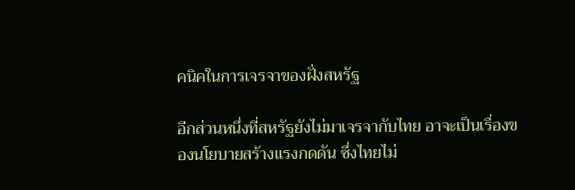คนิคในการเจรจาของฝั่งสหรัฐ

อีกส่วนหนึ่งที่สหรัฐยังไม่มาเจรจากับไทย อาจะเป็นเรื่องของนโยบายสร้างแรงกดดัน ซึ่งไทยไม่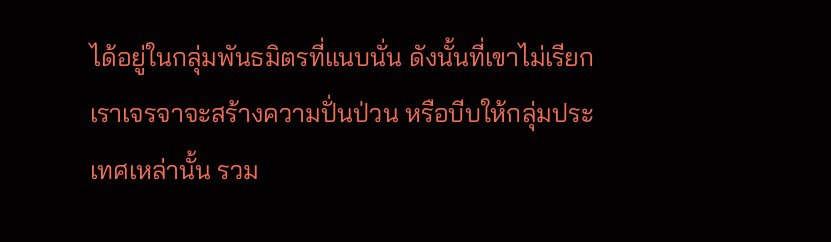ได้อยู่ในกลุ่มพันธมิตรที่แนบนั่น ดังนั้นที่เขาไม่เรียกเราเจรจาจะสร้างความปั่นป่วน หรือบีบให้กลุ่มประเทศเหล่านั้น รวม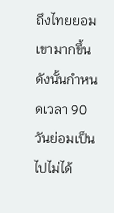ถึงไทยยอมเขามากขึ้น ดังนั้นกำหนดเวลา 90 วันย่อมเป็นไปไม่ได้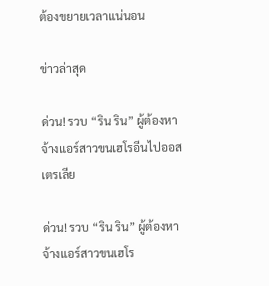ต้องขยายเวลาแน่นอน

ข่าวล่าสุด

ด่วน! รวบ “ริน ริน” ผู้ต้องหาจ้างแอร์สาวขนเฮโรอีนไปออสเตรเลีย

ด่วน! รวบ “ริน ริน” ผู้ต้องหาจ้างแอร์สาวขนเฮโร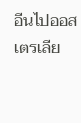อีนไปออสเตรเลีย